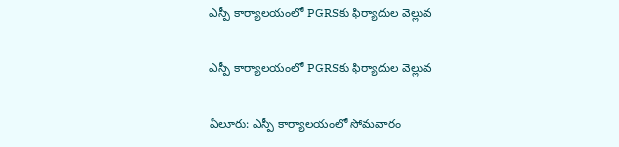ఎస్పీ కార్యాలయంలో PGRSకు ఫిర్యాదుల వెల్లువ

ఎస్పీ కార్యాలయంలో PGRSకు ఫిర్యాదుల వెల్లువ

ఏలూరు: ఎస్పీ కార్యాలయంలో సోమవారం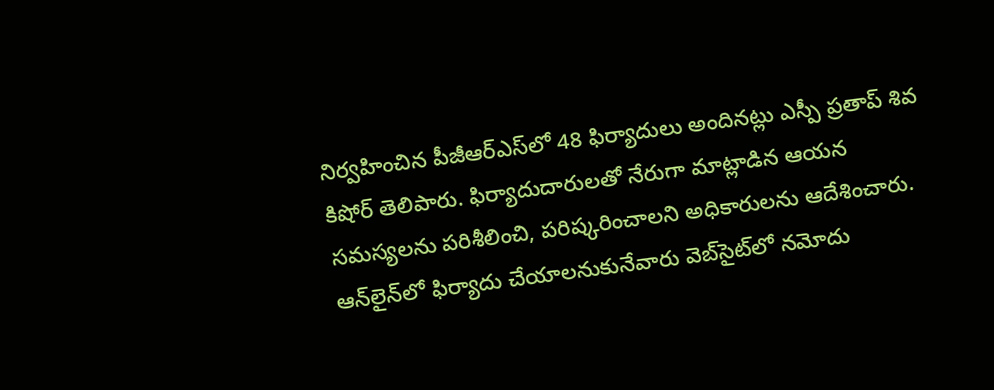నిర్వహించిన పీజీఆర్ఎస్‌లో 48 ఫిర్యాదులు అందినట్లు ఎస్పీ ప్రతాప్ శివ కిషోర్ తెలిపారు. ఫిర్యాదుదారులతో నేరుగా మాట్లాడిన ఆయన సమస్యలను పరిశీలించి, పరిష్కరించాలని అధికారులను ఆదేశించారు. ఆన్‌లైన్‌లో ఫిర్యాదు చేయాలనుకునేవారు వెబ్‌సైట్‌లో నమోదు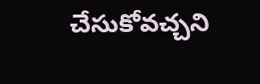చేసుకోవచ్చని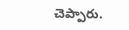చెప్పారు.